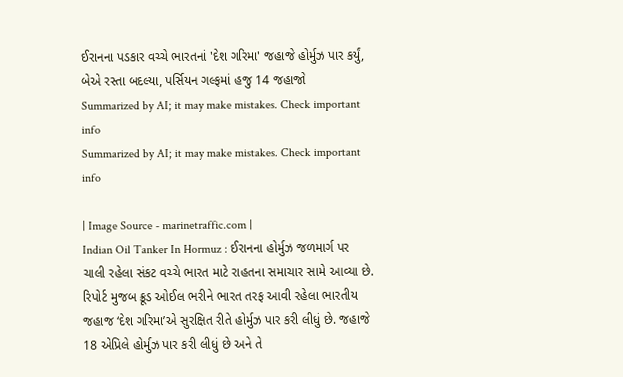ઈરાનના પડકાર વચ્ચે ભારતનાં 'દેશ ગરિમા' જહાજે હોર્મુઝ પાર કર્યું, બેએ રસ્તા બદલ્યા, પર્સિયન ગલ્ફમાં હજુ 14 જહાજો
Summarized by AI; it may make mistakes. Check important info
Summarized by AI; it may make mistakes. Check important info

| Image Source - marinetraffic.com |
Indian Oil Tanker In Hormuz : ઈરાનના હોર્મુઝ જળમાર્ગ પર ચાલી રહેલા સંકટ વચ્ચે ભારત માટે રાહતના સમાચાર સામે આવ્યા છે. રિપોર્ટ મુજબ ક્રૂડ ઓઈલ ભરીને ભારત તરફ આવી રહેલા ભારતીય જહાજ ‘દેશ ગરિમા’એ સુરક્ષિત રીતે હોર્મુઝ પાર કરી લીધું છે. જહાજે 18 એપ્રિલે હોર્મુઝ પાર કરી લીધું છે અને તે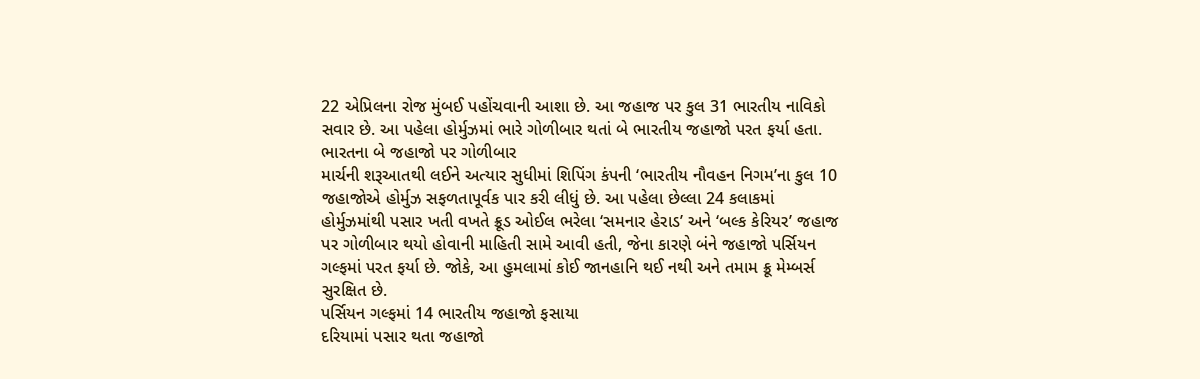22 એપ્રિલના રોજ મુંબઈ પહોંચવાની આશા છે. આ જહાજ પર કુલ 31 ભારતીય નાવિકો સવાર છે. આ પહેલા હોર્મુઝમાં ભારે ગોળીબાર થતાં બે ભારતીય જહાજો પરત ફર્યા હતા.
ભારતના બે જહાજો પર ગોળીબાર
માર્ચની શરૂઆતથી લઈને અત્યાર સુધીમાં શિપિંગ કંપની ‘ભારતીય નૌવહન નિગમ’ના કુલ 10 જહાજોએ હોર્મુઝ સફળતાપૂર્વક પાર કરી લીધું છે. આ પહેલા છેલ્લા 24 કલાકમાં હોર્મુઝમાંથી પસાર ખતી વખતે ક્રૂડ ઓઈલ ભરેલા ‘સમનાર હેરાડ’ અને ‘બલ્ક કેરિયર’ જહાજ પર ગોળીબાર થયો હોવાની માહિતી સામે આવી હતી, જેના કારણે બંને જહાજો પર્સિયન ગલ્ફમાં પરત ફર્યા છે. જોકે, આ હુમલામાં કોઈ જાનહાનિ થઈ નથી અને તમામ ક્રૂ મેમ્બર્સ સુરક્ષિત છે.
પર્સિયન ગલ્ફમાં 14 ભારતીય જહાજો ફસાયા
દરિયામાં પસાર થતા જહાજો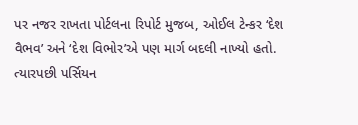પર નજર રાખતા પોર્ટલના રિપોર્ટ મુજબ, ઓઈલ ટેન્કર ‘દેશ વૈભવ’ અને ‘દેશ વિભોર’એ પણ માર્ગ બદલી નાખ્યો હતો. ત્યારપછી પર્સિયન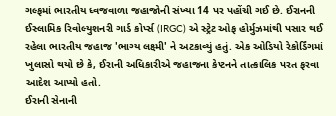ગલ્ફમાં ભારતીય ધ્વજવાળા જહાજોની સંખ્યા 14 પર પહોંચી ગઈ છે. ઈરાનની ઈસ્લામિક રિવોલ્યુશનરી ગાર્ડ કોર્પ્સ (IRGC) એ સ્ટ્રેટ ઓફ હોર્મુઝમાંથી પસાર થઈ રહેલા ભારતીય જહાજ 'ભાગ્ય લક્ષ્મી' ને અટકાવ્યું હતું. એક ઓડિયો રેકોર્ડિંગમાં ખુલાસો થયો છે કે, ઈરાની અધિકારીએ જહાજના કેપ્ટનને તાત્કાલિક પરત ફરવા આદેશ આપ્યો હતો.
ઈરાની સેનાની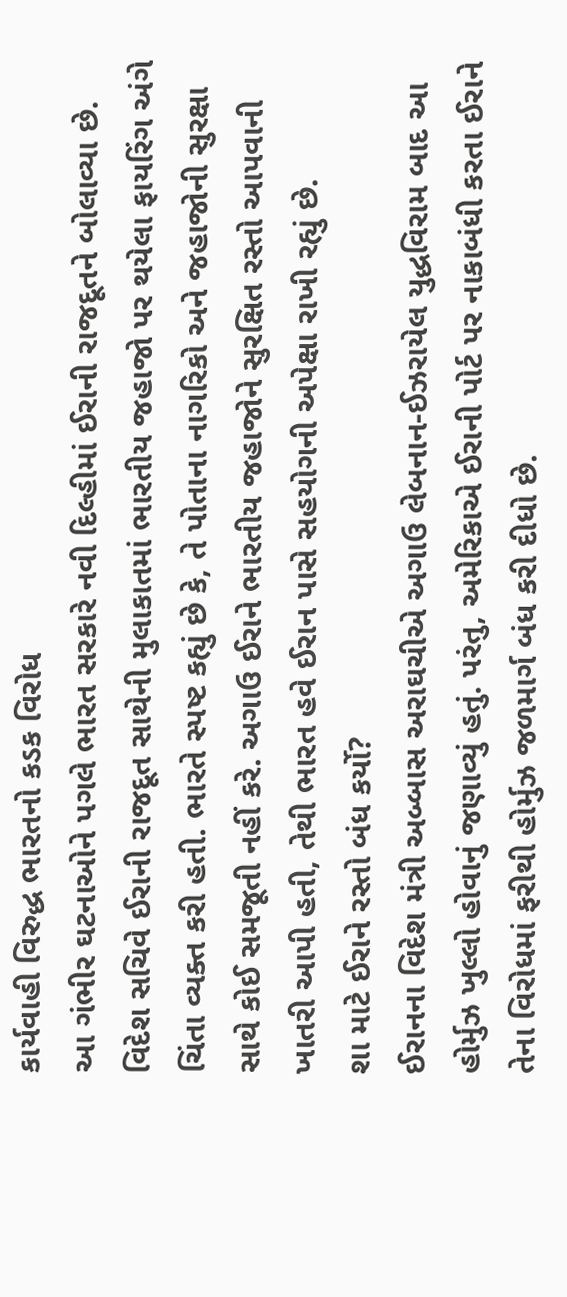કાર્યવાહી વિરુદ્ધ ભારતનો કડક વિરોધ
આ ગંભીર ઘટનાઓને પગલે ભારત સરકારે નવી દિલ્હીમાં ઈરાની રાજદૂતને બોલાવ્યા છે. વિદેશ સચિવે ઈરાની રાજદૂત સાથેની મુલાકાતમાં ભારતીય જહાજો પર થયેલા ફાયરિંગ અંગે ચિંતા વ્યક્ત કરી હતી. ભારતે સ્પષ્ટ કહ્યું છે કે, તે પોતાના નાગરિકો અને જહાજોની સુરક્ષા સાથે કોઈ સમજૂતી નહીં કરે. અગાઉ ઈરાને ભારતીય જહાજોને સુરક્ષિત રસ્તો આપવાની ખાતરી આપી હતી, તેથી ભારત હવે ઈરાન પાસે સહયોગની અપેક્ષા રાખી રહ્યું છે.
શા માટે ઈરાને રસ્તો બંધ કર્યો?
ઈરાનના વિદેશ મંત્રી અબ્બાસ અરાઘચીએ અગાઉ લેબનાન-ઈઝરાયેલ યુદ્ધવિરામ બાદ આ હોર્મુઝ ખુલ્લો હોવાનું જણાવ્યું હતું. પરંતુ, અમેરિકાએ ઈરાની પોર્ટ પર નાકાબંધી કરતા ઈરાને તેના વિરોધમાં ફરીથી હોર્મુઝ જળમાર્ગ બંધ કરી દીધો છે.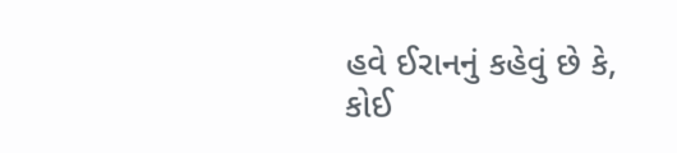હવે ઈરાનનું કહેવું છે કે, કોઈ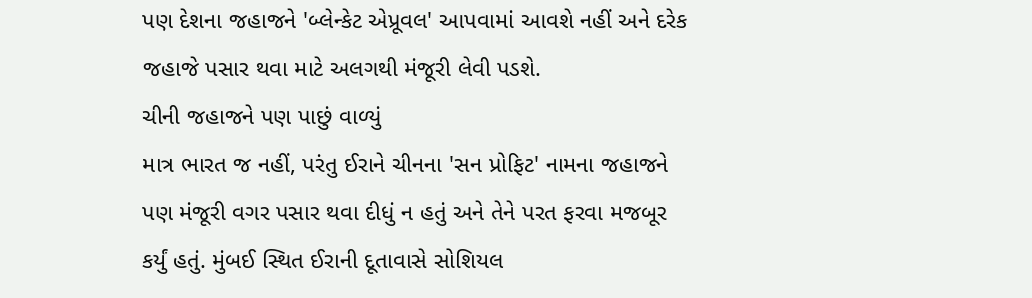પણ દેશના જહાજને 'બ્લેન્કેટ એપ્રૂવલ' આપવામાં આવશે નહીં અને દરેક જહાજે પસાર થવા માટે અલગથી મંજૂરી લેવી પડશે.
ચીની જહાજને પણ પાછું વાળ્યું
માત્ર ભારત જ નહીં, પરંતુ ઈરાને ચીનના 'સન પ્રોફિટ' નામના જહાજને પણ મંજૂરી વગર પસાર થવા દીધું ન હતું અને તેને પરત ફરવા મજબૂર કર્યું હતું. મુંબઈ સ્થિત ઈરાની દૂતાવાસે સોશિયલ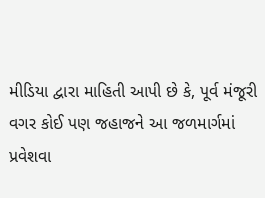મીડિયા દ્વારા માહિતી આપી છે કે, પૂર્વ મંજૂરી વગર કોઈ પણ જહાજને આ જળમાર્ગમાં પ્રવેશવા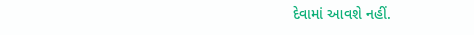દેવામાં આવશે નહીં.